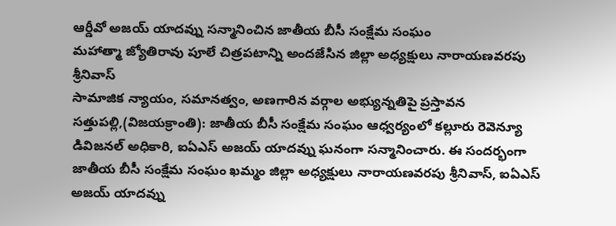ఆర్డీవో అజయ్ యాదవ్ను సన్మానించిన జాతీయ బీసీ సంక్షేమ సంఘం
మహాత్మా జ్యోతిరావు పూలే చిత్రపటాన్ని అందజేసిన జిల్లా అధ్యక్షులు నారాయణవరపు శ్రీనివాస్
సామాజిక న్యాయం, సమానత్వం, అణగారిన వర్గాల అభ్యున్నతిపై ప్రస్తావన
సత్తుపల్లి,(విజయక్రాంతి): జాతీయ బీసీ సంక్షేమ సంఘం ఆధ్వర్యంలో కల్లూరు రెవెన్యూ డివిజనల్ అధికారి, ఐఏఎస్ అజయ్ యాదవ్ను ఘనంగా సన్మానించారు. ఈ సందర్భంగా జాతీయ బీసీ సంక్షేమ సంఘం ఖమ్మం జిల్లా అధ్యక్షులు నారాయణవరపు శ్రీనివాస్, ఐఏఎస్ అజయ్ యాదవ్ను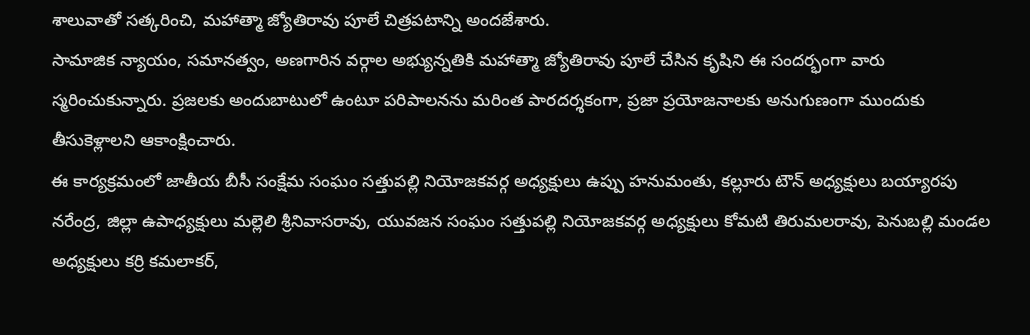శాలువాతో సత్కరించి, మహాత్మా జ్యోతిరావు పూలే చిత్రపటాన్ని అందజేశారు.
సామాజిక న్యాయం, సమానత్వం, అణగారిన వర్గాల అభ్యున్నతికి మహాత్మా జ్యోతిరావు పూలే చేసిన కృషిని ఈ సందర్భంగా వారు స్మరించుకున్నారు. ప్రజలకు అందుబాటులో ఉంటూ పరిపాలనను మరింత పారదర్శకంగా, ప్రజా ప్రయోజనాలకు అనుగుణంగా ముందుకు తీసుకెళ్లాలని ఆకాంక్షించారు.
ఈ కార్యక్రమంలో జాతీయ బీసీ సంక్షేమ సంఘం సత్తుపల్లి నియోజకవర్గ అధ్యక్షులు ఉప్పు హనుమంతు, కల్లూరు టౌన్ అధ్యక్షులు బయ్యారపు నరేంద్ర, జిల్లా ఉపాధ్యక్షులు మల్లెలి శ్రీనివాసరావు, యువజన సంఘం సత్తుపల్లి నియోజకవర్గ అధ్యక్షులు కోమటి తిరుమలరావు, పెనుబల్లి మండల అధ్యక్షులు కర్రి కమలాకర్,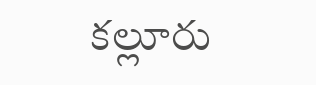కల్లూరు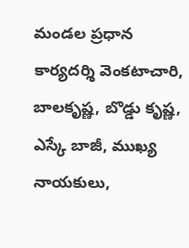మండల ప్రధాన కార్యదర్శి వెంకటాచారి, బాలకృష్ణ, బొడ్డు కృష్ణ, ఎస్కే బాజీ, ముఖ్య నాయకులు,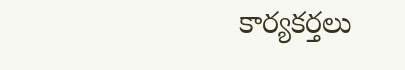కార్యకర్తలు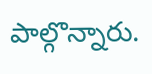పాల్గొన్నారు.